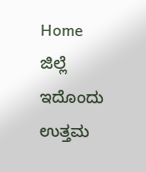Home ಜಿಲ್ಲೆ ಇದೊಂದು ಉತ್ತಮ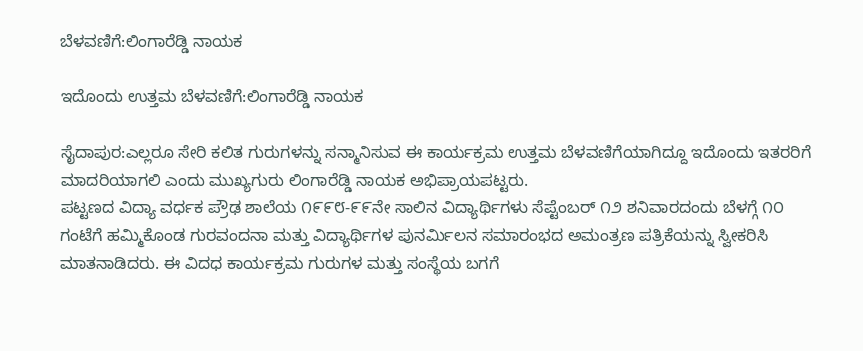ಬೆಳವಣಿಗೆ:ಲಿಂಗಾರೆಡ್ಡಿ ನಾಯಕ

ಇದೊಂದು ಉತ್ತಮ ಬೆಳವಣಿಗೆ:ಲಿಂಗಾರೆಡ್ಡಿ ನಾಯಕ

ಸೈದಾಪುರ:ಎಲ್ಲರೂ ಸೇರಿ ಕಲಿತ ಗುರುಗಳನ್ನು ಸನ್ಮಾನಿಸುವ ಈ ಕಾರ್ಯಕ್ರಮ ಉತ್ತಮ ಬೆಳವಣಿಗೆಯಾಗಿದ್ದೂ ಇದೊಂದು ಇತರರಿಗೆ ಮಾದರಿಯಾಗಲಿ ಎಂದು ಮುಖ್ಯಗುರು ಲಿಂಗಾರೆಡ್ಡಿ ನಾಯಕ ಅಭಿಪ್ರಾಯಪಟ್ಟರು.
ಪಟ್ಟಣದ ವಿದ್ಯಾ ವರ್ಧಕ ಪ್ರೌಢ ಶಾಲೆಯ ೧೯೯೮-೯೯ನೇ ಸಾಲಿನ ವಿದ್ಯಾರ್ಥಿಗಳು ಸೆಪ್ಟೆಂಬರ್ ೧೨ ಶನಿವಾರದಂದು ಬೆಳಗ್ಗೆ ೧೦ ಗಂಟೆಗೆ ಹಮ್ಮಿಕೊಂಡ ಗುರವಂದನಾ ಮತ್ತು ವಿದ್ಯಾರ್ಥಿಗಳ ಪುನರ್ಮಿಲನ ಸಮಾರಂಭದ ಅಮಂತ್ರಣ ಪತ್ರಿಕೆಯನ್ನು ಸ್ವೀಕರಿಸಿ ಮಾತನಾಡಿದರು. ಈ ವಿದಧ ಕಾರ್ಯಕ್ರಮ ಗುರುಗಳ ಮತ್ತು ಸಂಸ್ಥೆಯ ಬಗಗೆ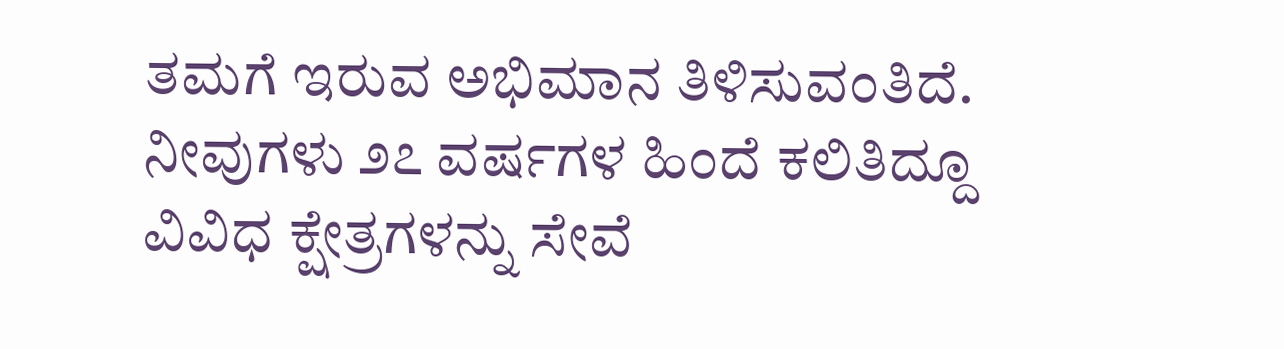ತಮಗೆ ಇರುವ ಅಭಿಮಾನ ತಿಳಿಸುವಂತಿದೆ. ನೀವುಗಳು ೨೭ ವರ್ಷಗಳ ಹಿಂದೆ ಕಲಿತಿದ್ದೂ ವಿವಿಧ ಕ್ಷೇತ್ರಗಳನ್ನು ಸೇವೆ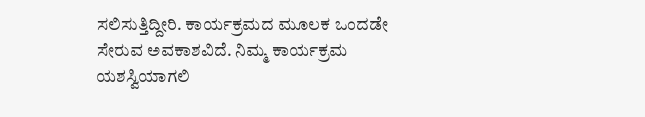ಸಲಿಸುತ್ತಿದ್ದೀರಿ. ಕಾರ್ಯಕ್ರಮದ ಮೂಲಕ ಒಂದಡೇ ಸೇರುವ ಅವಕಾಶವಿದೆ. ನಿಮ್ಮ ಕಾರ್ಯಕ್ರಮ ಯಶಸ್ವಿಯಾಗಲಿ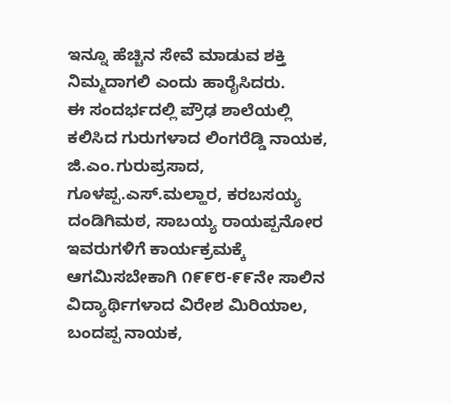ಇನ್ನೂ ಹೆಚ್ಚಿನ ಸೇವೆ ಮಾಡುವ ಶಕ್ತಿ ನಿಮ್ಮದಾಗಲಿ ಎಂದು ಹಾರೈಸಿದರು.
ಈ ಸಂದರ್ಭದಲ್ಲಿ ಪ್ರೌಢ ಶಾಲೆಯಲ್ಲಿ ಕಲಿಸಿದ ಗುರುಗಳಾದ ಲಿಂಗರೆಡ್ಡಿ ನಾಯಕ, ಜಿ.ಎಂ.ಗುರುಪ್ರಸಾದ, ಗೂಳಪ್ಪ.ಎಸ್.ಮಲ್ಹಾರ, ಕರಬಸಯ್ಯ ದಂಡಿಗಿಮಠ, ಸಾಬಯ್ಯ ರಾಯಪ್ಪನೋರ ಇವರುಗಳಿಗೆ ಕಾರ್ಯಕ್ರಮಕ್ಕೆ ಆಗಮಿಸಬೇಕಾಗಿ ೧೯೯೮-೯೯ನೇ ಸಾಲಿನ ವಿದ್ಯಾರ್ಥಿಗಳಾದ ವಿರೇಶ ಮಿರಿಯಾಲ, ಬಂದಪ್ಪ ನಾಯಕ,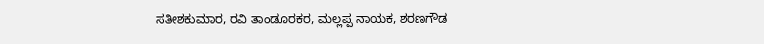ಸತೀಶಕುಮಾರ, ರವಿ ತಾಂಡೂರಕರ, ಮಲ್ಲಪ್ಪ ನಾಯಕ, ಶರಣಗೌಡ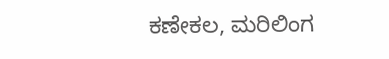ಕಣೇಕಲ, ಮರಿಲಿಂಗ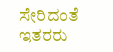ಸೇರಿದಂತೆ ಇತರರು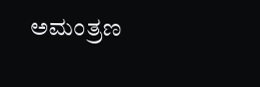ಅಮಂತ್ರಣ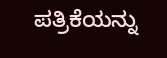ಪತ್ರಿಕೆಯನ್ನು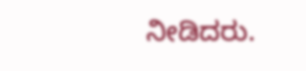ನೀಡಿದರು.